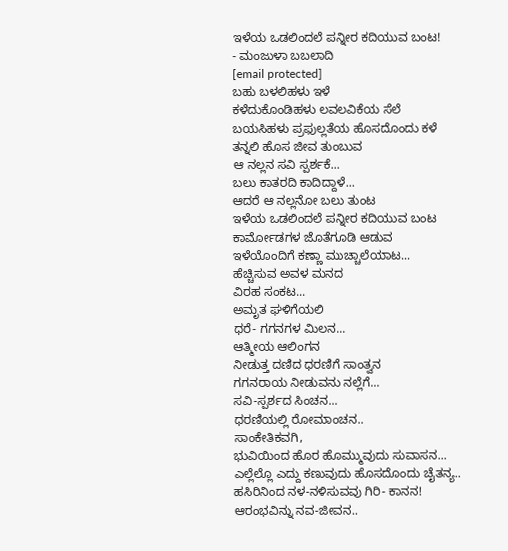ಇಳೆಯ ಒಡಲಿಂದಲೆ ಪನ್ನೀರ ಕದಿಯುವ ಬಂಟ!
- ಮಂಜುಳಾ ಬಬಲಾದಿ
[email protected]
ಬಹು ಬಳಲಿಹಳು ಇಳೆ
ಕಳೆದುಕೊಂಡಿಹಳು ಲವಲವಿಕೆಯ ಸೆಲೆ
ಬಯಸಿಹಳು ಪ್ರಫುಲ್ಲತೆಯ ಹೊಸದೊಂದು ಕಳೆ
ತನ್ನಲಿ ಹೊಸ ಜೀವ ತುಂಬುವ
ಆ ನಲ್ಲನ ಸವಿ ಸ್ಪರ್ಶಕೆ...
ಬಲು ಕಾತರದಿ ಕಾದಿದ್ದಾಳೆ...
ಆದರೆ ಆ ನಲ್ಲನೋ ಬಲು ತುಂಟ
ಇಳೆಯ ಒಡಲಿಂದಲೆ ಪನ್ನೀರ ಕದಿಯುವ ಬಂಟ
ಕಾರ್ಮೋಡಗಳ ಜೊತೆಗೂಡಿ ಆಡುವ
ಇಳೆಯೊಂದಿಗೆ ಕಣ್ಣಾ ಮುಚ್ಚಾಲೆಯಾಟ...
ಹೆಚ್ಚಿಸುವ ಅವಳ ಮನದ
ವಿರಹ ಸಂಕಟ...
ಅಮೃತ ಘಳಿಗೆಯಲಿ
ಧರೆ- ಗಗನಗಳ ಮಿಲನ...
ಆತ್ಮೀಯ ಆಲಿಂಗನ
ನೀಡುತ್ತ ದಣಿದ ಧರಣಿಗೆ ಸಾಂತ್ವನ
ಗಗನರಾಯ ನೀಡುವನು ನಲ್ಲೆಗೆ...
ಸವಿ-ಸ್ಪರ್ಶದ ಸಿಂಚನ...
ಧರಣಿಯಲ್ಲಿ ರೋಮಾಂಚನ..
ಸಾಂಕೇತಿಕವಗಿ,
ಭುವಿಯಿಂದ ಹೊರ ಹೊಮ್ಮುವುದು ಸುವಾಸನ...
ಎಲ್ಲೆಲ್ಲೊ ಎದ್ದು ಕಣುವುದು ಹೊಸದೊಂದು ಚೈತನ್ಯ..
ಹಸಿರಿನಿಂದ ನಳ-ನಳಿಸುವವು ಗಿರಿ- ಕಾನನ!
ಆರಂಭವಿನ್ನು ನವ-ಜೀವನ..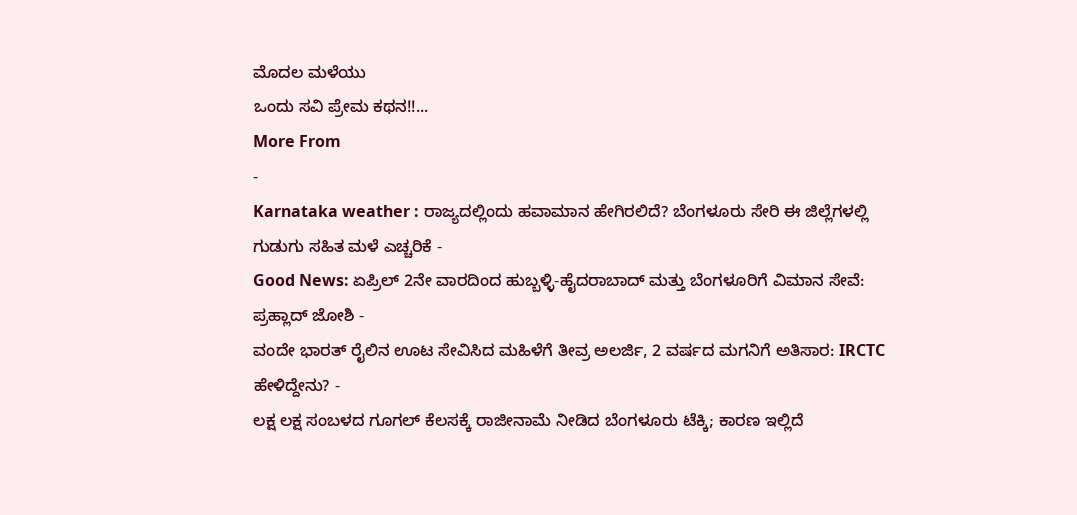ಮೊದಲ ಮಳೆಯು
ಒಂದು ಸವಿ ಪ್ರೇಮ ಕಥನ!!...
More From
-
Karnataka weather : ರಾಜ್ಯದಲ್ಲಿಂದು ಹವಾಮಾನ ಹೇಗಿರಲಿದೆ? ಬೆಂಗಳೂರು ಸೇರಿ ಈ ಜಿಲ್ಲೆಗಳಲ್ಲಿ ಗುಡುಗು ಸಹಿತ ಮಳೆ ಎಚ್ಚರಿಕೆ -
Good News: ಏಪ್ರಿಲ್ 2ನೇ ವಾರದಿಂದ ಹುಬ್ಬಳ್ಳಿ-ಹೈದರಾಬಾದ್ ಮತ್ತು ಬೆಂಗಳೂರಿಗೆ ವಿಮಾನ ಸೇವೆ: ಪ್ರಹ್ಲಾದ್ ಜೋಶಿ -
ವಂದೇ ಭಾರತ್ ರೈಲಿನ ಊಟ ಸೇವಿಸಿದ ಮಹಿಳೆಗೆ ತೀವ್ರ ಅಲರ್ಜಿ, 2 ವರ್ಷದ ಮಗನಿಗೆ ಅತಿಸಾರ: IRCTC ಹೇಳಿದ್ದೇನು? -
ಲಕ್ಷ ಲಕ್ಷ ಸಂಬಳದ ಗೂಗಲ್ ಕೆಲಸಕ್ಕೆ ರಾಜೀನಾಮೆ ನೀಡಿದ ಬೆಂಗಳೂರು ಟೆಕ್ಕಿ; ಕಾರಣ ಇಲ್ಲಿದೆ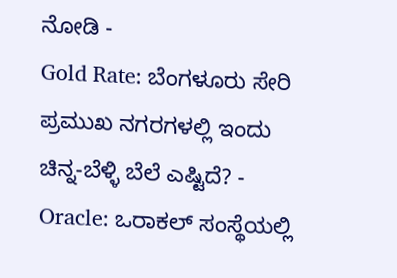ನೋಡಿ -
Gold Rate: ಬೆಂಗಳೂರು ಸೇರಿ ಪ್ರಮುಖ ನಗರಗಳಲ್ಲಿ ಇಂದು ಚಿನ್ನ-ಬೆಳ್ಳಿ ಬೆಲೆ ಎಷ್ಟಿದೆ? -
Oracle: ಒರಾಕಲ್ ಸಂಸ್ಥೆಯಲ್ಲಿ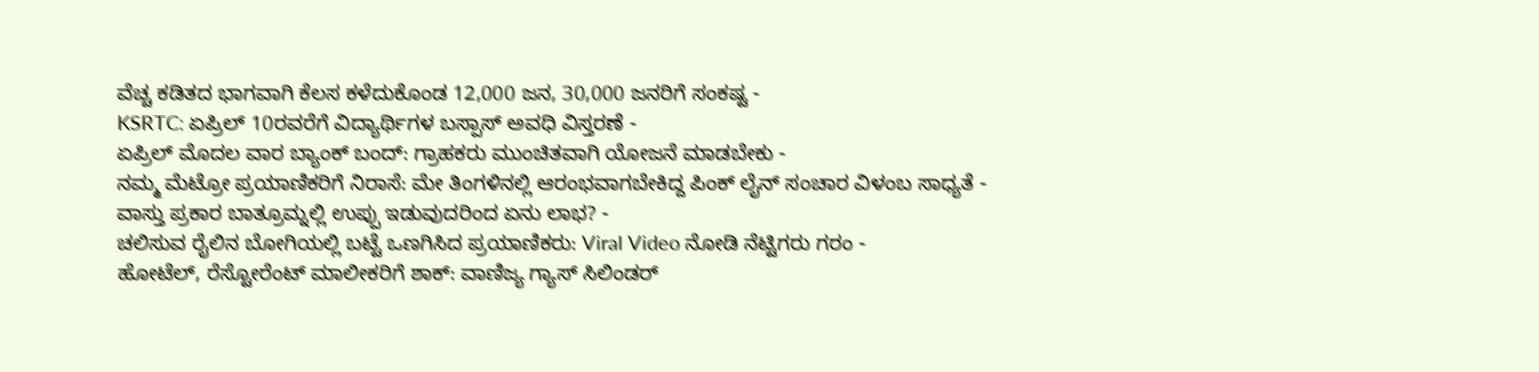ವೆಚ್ಚ ಕಡಿತದ ಭಾಗವಾಗಿ ಕೆಲಸ ಕಳೆದುಕೊಂಡ 12,000 ಜನ, 30,000 ಜನರಿಗೆ ಸಂಕಷ್ಟ -
KSRTC: ಏಪ್ರಿಲ್ 10ರವರೆಗೆ ವಿದ್ಯಾರ್ಥಿಗಳ ಬಸ್ಪಾಸ್ ಅವಧಿ ವಿಸ್ತರಣೆ -
ಏಪ್ರಿಲ್ ಮೊದಲ ವಾರ ಬ್ಯಾಂಕ್ ಬಂದ್: ಗ್ರಾಹಕರು ಮುಂಚಿತವಾಗಿ ಯೋಜನೆ ಮಾಡಬೇಕು -
ನಮ್ಮ ಮೆಟ್ರೋ ಪ್ರಯಾಣಿಕರಿಗೆ ನಿರಾಸೆ: ಮೇ ತಿಂಗಳಿನಲ್ಲಿ ಆರಂಭವಾಗಬೇಕಿದ್ದ ಪಿಂಕ್ ಲೈನ್ ಸಂಚಾರ ವಿಳಂಬ ಸಾಧ್ಯತೆ -
ವಾಸ್ತು ಪ್ರಕಾರ ಬಾತ್ರೂಮ್ನಲ್ಲಿ ಉಪ್ಪು ಇಡುವುದರಿಂದ ಏನು ಲಾಭ? -
ಚಲಿಸುವ ರೈಲಿನ ಬೋಗಿಯಲ್ಲಿ ಬಟ್ಟೆ ಒಣಗಿಸಿದ ಪ್ರಯಾಣಿಕರು: Viral Video ನೋಡಿ ನೆಟ್ಟಿಗರು ಗರಂ -
ಹೋಟೆಲ್, ರೆಸ್ಟೋರೆಂಟ್ ಮಾಲೀಕರಿಗೆ ಶಾಕ್: ವಾಣಿಜ್ಯ ಗ್ಯಾಸ್ ಸಿಲಿಂಡರ್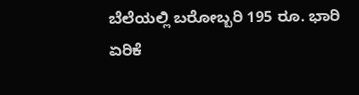ಬೆಲೆಯಲ್ಲಿ ಬರೋಬ್ಬರಿ 195 ರೂ. ಭಾರಿ ಏರಿಕೆ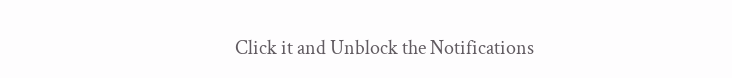Click it and Unblock the Notifications